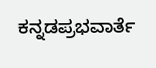ಕನ್ನಡಪ್ರಭವಾರ್ತೆ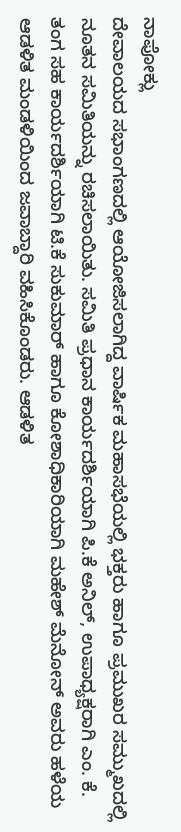ನಾಪೋಕ್ಲು
ದೇವಾಲಯದ ಸಭಾಂಗಣದಲ್ಲಿ ಆಯೋಜಿಸಲಾಗಿದ್ದ ವಾರ್ಷಿಕ ಮಹಾಸಭೆಯಲ್ಲಿ ಭಕ್ತರು ಹಾಗೂ ಪ್ರಮುಖರ ಸಮ್ಮುಖದಲ್ಲಿ ನೂತನ ಸಮಿತಿಯನ್ನು ರಚಿಸಲಾಯಿತು. ಸಮಿತಿ ಪ್ರಧಾನ ಕಾರ್ಯದರ್ಶಿಯಾಗಿ ಪಿ.ಕೆ ಅನಿಲ್, ಉಪಾಧ್ಯಕ್ಷರಾಗಿ ಎಂ. ಕೆ. ತಂಗ ಸಹ ಕಾರ್ಯದರ್ಶಿಯಾಗಿ ಟಿ.ಕೆ ಸುಕುಮಾರ್ ಹಾಗೂ ಕೋಶಾಧಿಕಾರಿಯಾಗಿ ಮಹೇಶ್ ಮೆನೋನ್ ಅವರು ಹಳೆಯ ಆಡಳಿತ ಮಂಡಳಿಯಿಂದ ಜವಾಬ್ದಾರಿ ವಹಿಸಿಕೊಂಡರು. ಆಡಳಿತ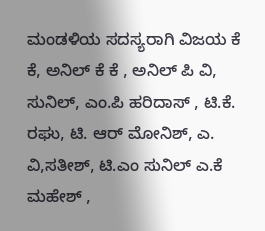ಮಂಡಳಿಯ ಸದಸ್ಯರಾಗಿ ವಿಜಯ ಕೆ ಕೆ, ಅನಿಲ್ ಕೆ ಕೆ , ಅನಿಲ್ ಪಿ ವಿ, ಸುನಿಲ್, ಎಂ.ಪಿ ಹರಿದಾಸ್ , ಟಿ.ಕೆ. ರಘು, ಟಿ. ಆರ್ ಮೋನಿಶ್, ಎ. ವಿ,ಸತೀಶ್, ಟಿ.ಎಂ ಸುನಿಲ್ ಎ.ಕೆ ಮಹೇಶ್ ,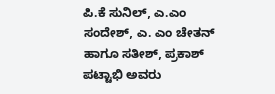ಪಿ.ಕೆ ಸುನಿಲ್, ಎ.ಎಂ ಸಂದೇಶ್, ಎ. ಎಂ ಚೇತನ್ ಹಾಗೂ ಸತೀಶ್, ಪ್ರಕಾಶ್ ಪಟ್ಟಾಭಿ ಅವರು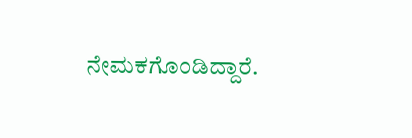ನೇಮಕಗೊಂಡಿದ್ದಾರೆ.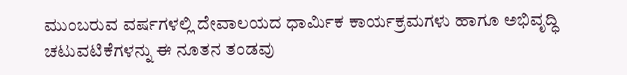ಮುಂಬರುವ ವರ್ಷಗಳಲ್ಲಿ ದೇವಾಲಯದ ಧಾರ್ಮಿಕ ಕಾರ್ಯಕ್ರಮಗಳು ಹಾಗೂ ಅಭಿವೃದ್ಧಿ ಚಟುವಟಿಕೆಗಳನ್ನು ಈ ನೂತನ ತಂಡವು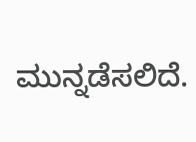ಮುನ್ನಡೆಸಲಿದೆ.